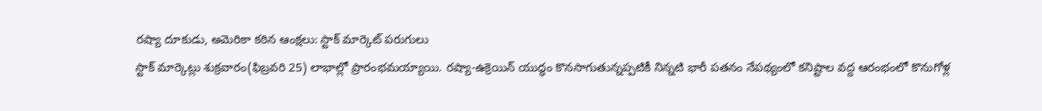రష్యా దూకుడు, అమెరికా కఠిన ఆంక్షలు: స్టాక్ మార్కెట్ పరుగులు
స్టాక్ మార్కెట్లు శుక్రవారం(ఫిబ్రవరి 25) లాభాల్లో ప్రారంభమయ్యాయి. రష్యా-ఉక్రెయిన్ యుద్ధం కొనసాగుతున్నప్పటికీ నిన్నటి భారీ పతనం నేపథ్యంలో కనిష్టాల వద్ద ఆరంభంలో కొనుగోళ్ల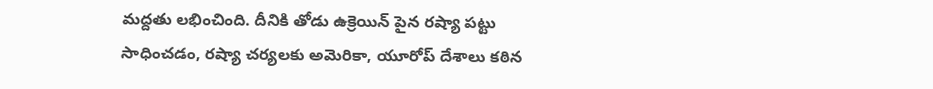మద్దతు లభించింది. దీనికి తోడు ఉక్రెయిన్ పైన రష్యా పట్టు సాధించడం, రష్యా చర్యలకు అమెరికా, యూరోప్ దేశాలు కఠిన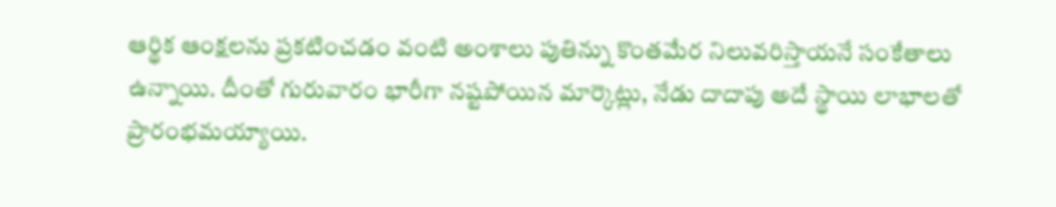ఆర్థిక ఆంక్షలను ప్రకటించడం వంటి అంశాలు పుతిన్ను కొంతమేర నిలువరిస్తాయనే సంకేతాలు ఉన్నాయి. దీంతో గురువారం భారీగా నష్టపోయిన మార్కెట్లు, నేడు దాదాపు అదే స్థాయి లాభాలతో ప్రారంభమయ్యాయి.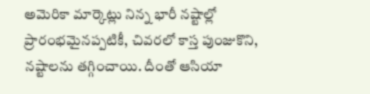అమెరికా మార్కెట్లు నిన్న భారీ నష్టాల్లో ప్రారంభమైనప్పటికీ, చివరలో కాస్త పుంజుకొని, నష్టాలను తగ్గించాయి. దీంతో ఆసియా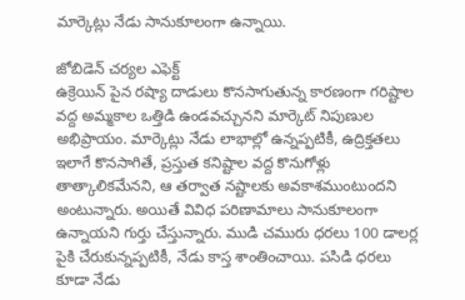మార్కెట్లు నేడు సానుకూలంగా ఉన్నాయి.

జోబిడెన్ చర్యల ఎఫెక్ట్
ఉక్రెయిన్ పైన రష్యా దాడులు కొనసాగుతున్న కారణంగా గరిష్టాల వద్ద అమ్మకాల ఒత్తిడి ఉండవచ్చునని మార్కెట్ నిపుణుల అభిప్రాయం. మార్కెట్లు నేడు లాభాల్లో ఉన్నప్పటికీ, ఉద్రిక్తతలు ఇలాగే కొనసాగితే, ప్రస్తుత కనిష్టాల వద్ద కొనుగోళ్లు తాత్కాలికమేనని, ఆ తర్వాత నష్టాలకు అవకాశముంటుందని అంటున్నారు. అయితే వివిధ పరిణామాలు సానుకూలంగా ఉన్నాయని గుర్తు చేస్తున్నారు. ముడి చమురు ధరలు 100 డాలర్ల పైకి చేరుకున్నప్పటికీ, నేడు కాస్త శాంతించాయి. పసిడి ధరలు కూడా నేడు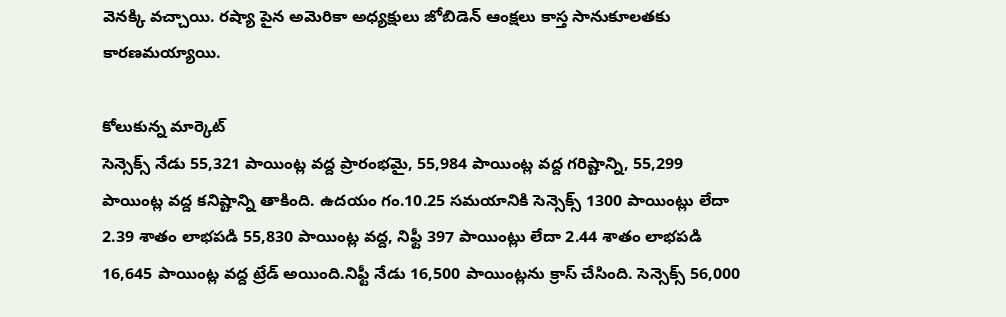వెనక్కి వచ్చాయి. రష్యా పైన అమెరికా అధ్యక్షులు జోబిడెన్ ఆంక్షలు కాస్త సానుకూలతకు కారణమయ్యాయి.

కోలుకున్న మార్కెట్
సెన్సెక్స్ నేడు 55,321 పాయింట్ల వద్ద ప్రారంభమై, 55,984 పాయింట్ల వద్ద గరిష్టాన్ని, 55,299 పాయింట్ల వద్ద కనిష్టాన్ని తాకింది. ఉదయం గం.10.25 సమయానికి సెన్సెక్స్ 1300 పాయింట్లు లేదా 2.39 శాతం లాభపడి 55,830 పాయింట్ల వద్ద, నిఫ్టీ 397 పాయింట్లు లేదా 2.44 శాతం లాభపడి 16,645 పాయింట్ల వద్ద ట్రేడ్ అయింది.నిఫ్టీ నేడు 16,500 పాయింట్లను క్రాస్ చేసింది. సెన్సెక్స్ 56,000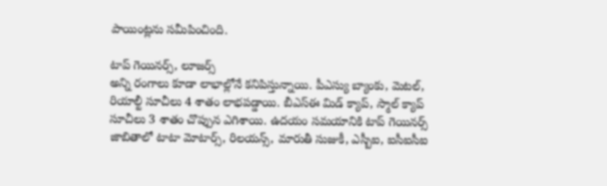పాయింట్లను సమీపించింది.

టాప్ గెయినర్స్, లూజర్స్
అన్ని రంగాలు కూడా లాభాల్లోనే కనిపిస్తున్నాయి. పీఎస్యు బ్యాంకు, మెటల్, రియాల్టీ సూచీలు 4 శాతం లాభపడ్డాయి. బీఎస్ఈ మిడ్ క్యాప్, స్మాల్ క్యాప్ సూచీలు 3 శాతం చొప్పున ఎగిశాయి. ఉదయం సమయానికి టాప్ గెయినర్స్ జాబితాలో టాటా మోటార్స్, రిలయన్స్, మారుతీ సుజుకీ, ఎస్బీఐ, ఐసీఐసీఐ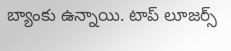బ్యాంకు ఉన్నాయి. టాప్ లూజర్స్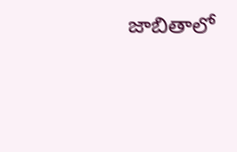జాబితాలో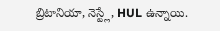బ్రిటానియా, నెస్ట్లే, HUL ఉన్నాయి.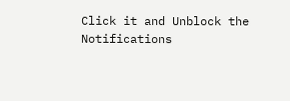Click it and Unblock the Notifications